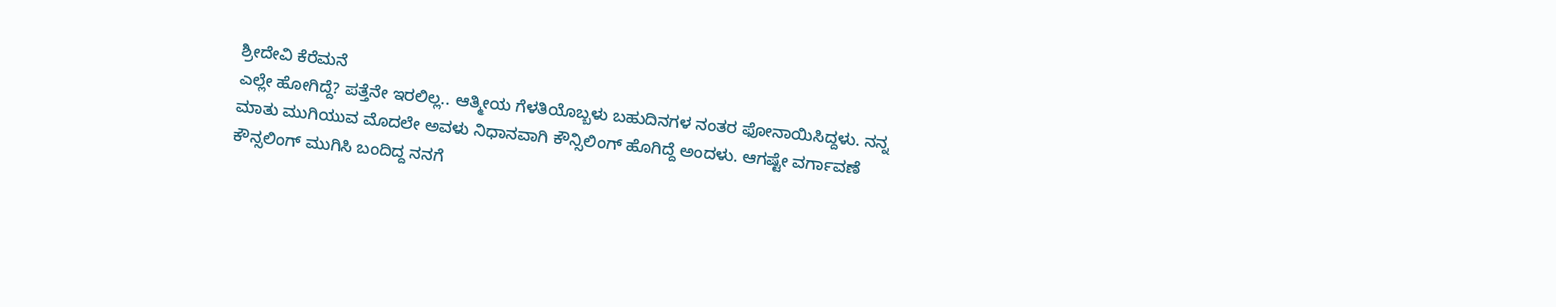ಶ್ರೀದೇವಿ ಕೆರೆಮನೆ
ಎಲ್ಲೇ ಹೋಗಿದ್ದೆ? ಪತ್ತೆನೇ ಇರಲಿಲ್ಲ.. ಆತ್ಮೀಯ ಗೆಳತಿಯೊಬ್ಬಳು ಬಹುದಿನಗಳ ನಂತರ ಫೋನಾಯಿಸಿದ್ದಳು. ನನ್ನ ಮಾತು ಮುಗಿಯುವ ಮೊದಲೇ ಅವಳು ನಿಧಾನವಾಗಿ ಕೌನ್ಸಿಲಿಂಗ್ ಹೊಗಿದ್ದೆ ಅಂದಳು. ಆಗಷ್ಟೇ ವರ್ಗಾವಣೆ ಕೌನ್ಸಲಿಂಗ್ ಮುಗಿಸಿ ಬಂದಿದ್ದ ನನಗೆ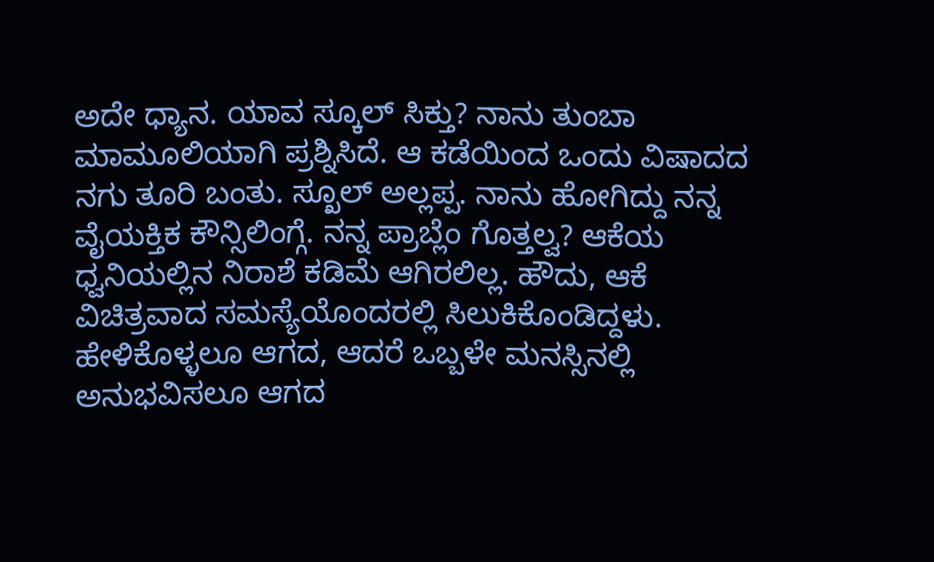ಅದೇ ಧ್ಯಾನ. ಯಾವ ಸ್ಕೂಲ್ ಸಿಕ್ತು? ನಾನು ತುಂಬಾ ಮಾಮೂಲಿಯಾಗಿ ಪ್ರಶ್ನಿಸಿದೆ. ಆ ಕಡೆಯಿಂದ ಒಂದು ವಿಷಾದದ ನಗು ತೂರಿ ಬಂತು. ಸ್ಖೂಲ್ ಅಲ್ಲಪ್ಪ. ನಾನು ಹೋಗಿದ್ದು ನನ್ನ ವೈಯಕ್ತಿಕ ಕೌನ್ಸಿಲಿಂಗ್ಗೆ. ನನ್ನ ಪ್ರಾಬ್ಲೆಂ ಗೊತ್ತಲ್ವ? ಆಕೆಯ ಧ್ವನಿಯಲ್ಲಿನ ನಿರಾಶೆ ಕಡಿಮೆ ಆಗಿರಲಿಲ್ಲ. ಹೌದು, ಆಕೆ ವಿಚಿತ್ರವಾದ ಸಮಸ್ಯೆಯೊಂದರಲ್ಲಿ ಸಿಲುಕಿಕೊಂಡಿದ್ದಳು. ಹೇಳಿಕೊಳ್ಳಲೂ ಆಗದ, ಆದರೆ ಒಬ್ಬಳೇ ಮನಸ್ಸಿನಲ್ಲಿ ಅನುಭವಿಸಲೂ ಆಗದ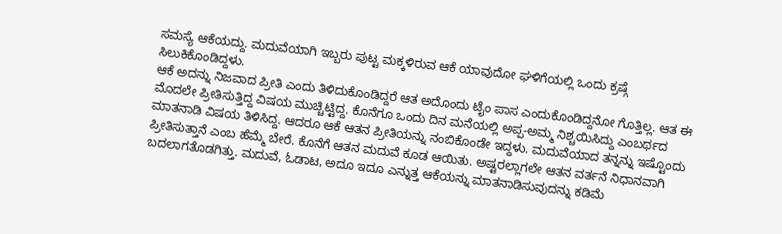ಸಮಸ್ಯೆ ಆಕೆಯದ್ದು. ಮದುವೆಯಾಗಿ ಇಬ್ಬರು ಪುಟ್ಟ ಮಕ್ಕಳಿರುವ ಆಕೆ ಯಾವುದೋ ಘಳಿಗೆಯಲ್ಲಿ ಒಂದು ಕ್ರಷ್ಗೆ ಸಿಲುಕಿಕೊಂಡಿದ್ದಳು.
ಆಕೆ ಅದನ್ನು ನಿಜವಾದ ಪ್ರೀತಿ ಎಂದು ತಿಳಿದುಕೊಂಡಿದ್ದರೆ ಆತ ಅದೊಂದು ಟೈಂ ಪಾಸ ಎಂದುಕೊಂಡಿದ್ದನೋ ಗೊತ್ತಿಲ್ಲ. ಆತ ಈ ಮೊದಲೇ ಪ್ರೀತಿಸುತ್ತಿದ್ದ ವಿಷಯ ಮುಚ್ಚಿಟ್ಟಿದ್ದ. ಕೊನೆಗೂ ಒಂದು ದಿನ ಮನೆಯಲ್ಲಿ ಅಪ್ಪ-ಅಮ್ಮ ನಿಶ್ಚಯಿಸಿದ್ದು ಎಂಬರ್ಥದ ಮಾತನಾಡಿ ವಿಷಯ ತಿಳಿಸಿದ್ದ. ಆದರೂ ಆಕೆ ಆತನ ಪ್ರೀತಿಯನ್ನು ನಂಬಿಕೊಂಡೇ ಇದ್ದಳು. ಮದುವೆಯಾದ ತನ್ನನ್ನು ಇಷ್ಟೊಂದು ಪ್ರೀತಿಸುತ್ತಾನೆ ಎಂಬ ಹೆಮ್ಮೆ ಬೇರೆ. ಕೊನೆಗೆ ಆತನ ಮದುವೆ ಕೂಡ ಆಯಿತು. ಅಷ್ಟರಲ್ಲಾಗಲೇ ಆತನ ವರ್ತನೆ ನಿಧಾನವಾಗಿ ಬದಲಾಗತೊಡಗಿತ್ತು. ಮದುವೆ, ಓಡಾಟ, ಅದೂ ಇದೂ ಎನ್ನುತ್ತ ಆಕೆಯನ್ನು ಮಾತನಾಡಿಸುವುದನ್ನು ಕಡಿಮೆ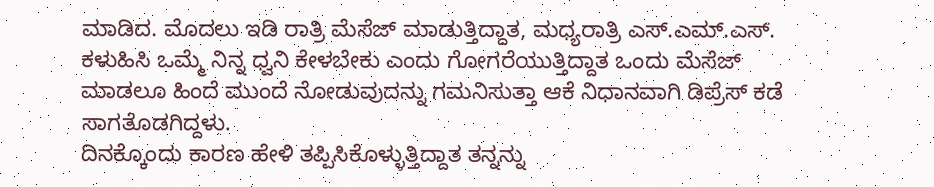ಮಾಡಿದ. ಮೊದಲು ಇಡಿ ರಾತ್ರಿ ಮೆಸೆಜ್ ಮಾಡುತ್ತಿದ್ದಾತ, ಮಧ್ಯರಾತ್ರಿ ಎಸ್.ಎಮ್.ಎಸ್. ಕಳುಹಿಸಿ ಒಮ್ಮೆ ನಿನ್ನ ಧ್ವನಿ ಕೇಳಬೇಕು ಎಂದು ಗೋಗರೆಯುತ್ತಿದ್ದಾತ ಒಂದು ಮೆಸೆಜ್ ಮಾಡಲೂ ಹಿಂದೆ ಮುಂದೆ ನೋಡುವುದನ್ನು ಗಮನಿಸುತ್ತಾ ಆಕೆ ನಿಧಾನವಾಗಿ ಡಿಪ್ರೆಸ್ ಕಡೆ ಸಾಗತೊಡಗಿದ್ದಳು.
ದಿನಕ್ಕೊಂದು ಕಾರಣ ಹೇಳಿ ತಪ್ಪಿಸಿಕೊಳ್ಳುತ್ತಿದ್ದಾತ ತನ್ನನ್ನು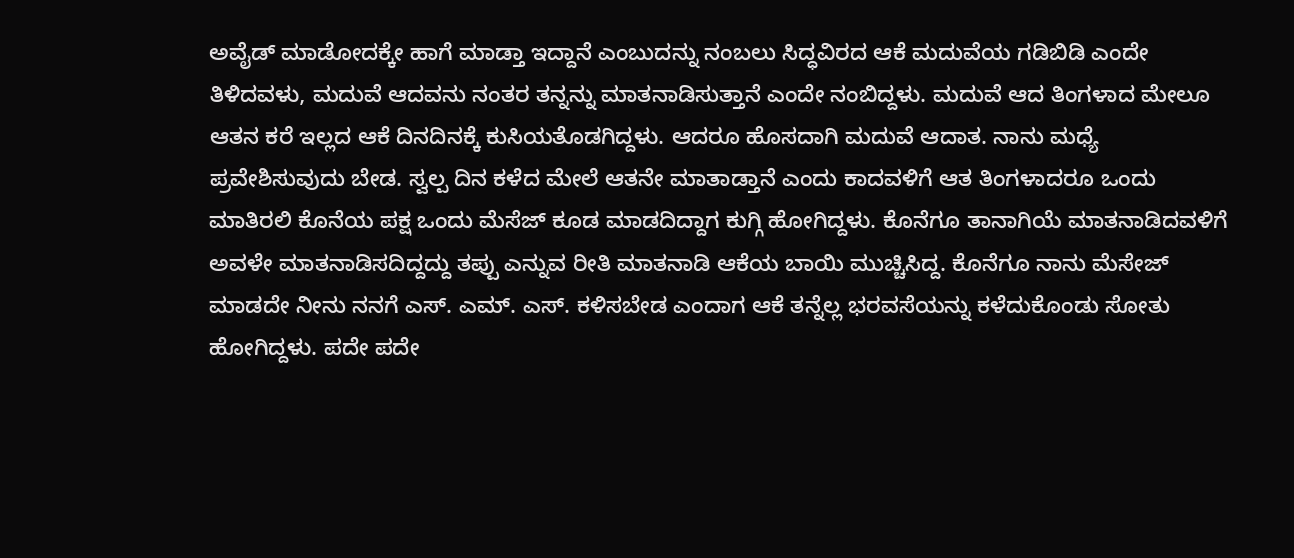ಅವೈಡ್ ಮಾಡೋದಕ್ಕೇ ಹಾಗೆ ಮಾಡ್ತಾ ಇದ್ದಾನೆ ಎಂಬುದನ್ನು ನಂಬಲು ಸಿದ್ಧವಿರದ ಆಕೆ ಮದುವೆಯ ಗಡಿಬಿಡಿ ಎಂದೇ ತಿಳಿದವಳು, ಮದುವೆ ಆದವನು ನಂತರ ತನ್ನನ್ನು ಮಾತನಾಡಿಸುತ್ತಾನೆ ಎಂದೇ ನಂಬಿದ್ದಳು. ಮದುವೆ ಆದ ತಿಂಗಳಾದ ಮೇಲೂ ಆತನ ಕರೆ ಇಲ್ಲದ ಆಕೆ ದಿನದಿನಕ್ಕೆ ಕುಸಿಯತೊಡಗಿದ್ದಳು. ಆದರೂ ಹೊಸದಾಗಿ ಮದುವೆ ಆದಾತ. ನಾನು ಮಧ್ಯೆ ಪ್ರವೇಶಿಸುವುದು ಬೇಡ. ಸ್ವಲ್ಪ ದಿನ ಕಳೆದ ಮೇಲೆ ಆತನೇ ಮಾತಾಡ್ತಾನೆ ಎಂದು ಕಾದವಳಿಗೆ ಆತ ತಿಂಗಳಾದರೂ ಒಂದು ಮಾತಿರಲಿ ಕೊನೆಯ ಪಕ್ಷ ಒಂದು ಮೆಸೆಜ್ ಕೂಡ ಮಾಡದಿದ್ದಾಗ ಕುಗ್ಗಿ ಹೋಗಿದ್ದಳು. ಕೊನೆಗೂ ತಾನಾಗಿಯೆ ಮಾತನಾಡಿದವಳಿಗೆ ಅವಳೇ ಮಾತನಾಡಿಸದಿದ್ದದ್ದು ತಪ್ಪು ಎನ್ನುವ ರೀತಿ ಮಾತನಾಡಿ ಆಕೆಯ ಬಾಯಿ ಮುಚ್ಚಿಸಿದ್ದ. ಕೊನೆಗೂ ನಾನು ಮೆಸೇಜ್ ಮಾಡದೇ ನೀನು ನನಗೆ ಎಸ್. ಎಮ್. ಎಸ್. ಕಳಿಸಬೇಡ ಎಂದಾಗ ಆಕೆ ತನ್ನೆಲ್ಲ ಭರವಸೆಯನ್ನು ಕಳೆದುಕೊಂಡು ಸೋತು ಹೋಗಿದ್ದಳು. ಪದೇ ಪದೇ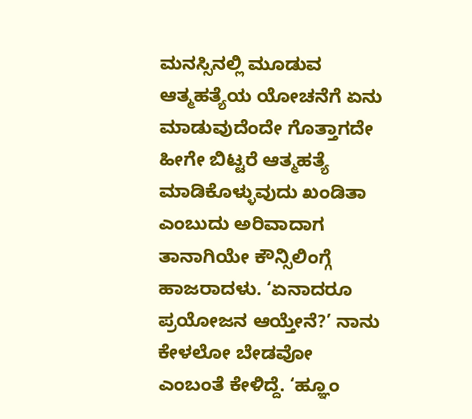ಮನಸ್ಸಿನಲ್ಲಿ ಮೂಡುವ ಆತ್ಮಹತ್ಯೆಯ ಯೋಚನೆಗೆ ಏನು ಮಾಡುವುದೆಂದೇ ಗೊತ್ತಾಗದೇ ಹೀಗೇ ಬಿಟ್ಟರೆ ಆತ್ಮಹತ್ಯೆ ಮಾಡಿಕೊಳ್ಳುವುದು ಖಂಡಿತಾ ಎಂಬುದು ಅರಿವಾದಾಗ ತಾನಾಗಿಯೇ ಕೌನ್ಸಿಲಿಂಗ್ಗೆ ಹಾಜರಾದಳು. ‘ಏನಾದರೂ ಪ್ರಯೋಜನ ಆಯ್ತೇನೆ?’ ನಾನು ಕೇಳಲೋ ಬೇಡವೋ ಎಂಬಂತೆ ಕೇಳಿದ್ದೆ. ‘ಹ್ಞೂಂ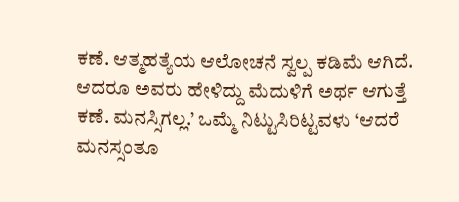ಕಣೆ. ಆತ್ಮಹತ್ಯೆಯ ಆಲೋಚನೆ ಸ್ವಲ್ಪ ಕಡಿಮೆ ಆಗಿದೆ. ಆದರೂ ಅವರು ಹೇಳಿದ್ದು ಮೆದುಳಿಗೆ ಅರ್ಥ ಆಗುತ್ತೆ ಕಣೆ. ಮನಸ್ಸಿಗಲ್ಲ.’ ಒಮ್ಮೆ ನಿಟ್ಟುಸಿರಿಟ್ಟವಳು ‘ಆದರೆ ಮನಸ್ಸಂತೂ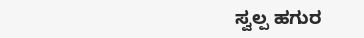ಸ್ವಲ್ಪ ಹಗುರ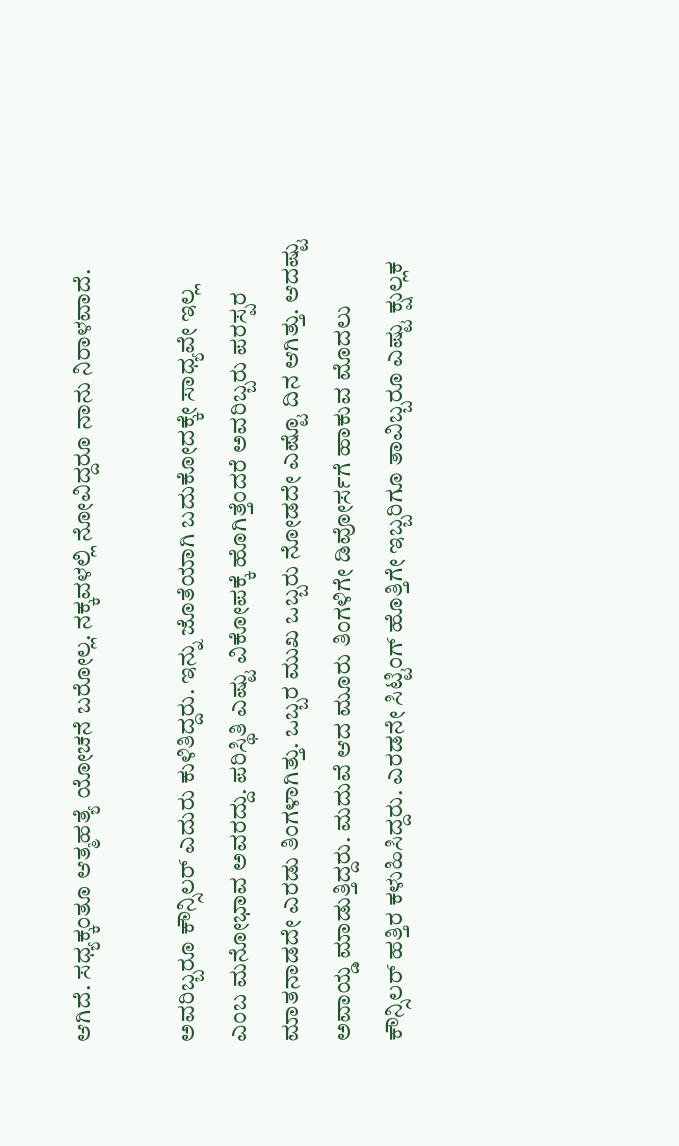ಆಗಿದೆ. ಸಧ್ಯಕ್ಕಂತೂ ಆತ್ಮಹತ್ಯೆ ಯೋಚನೆ ಬರೋಲ್ಲ. ನಕ್ಕವಳಲ್ಲಿ ನೋವಿದ್ದರೂ ನಾನು ನಿರಾಳವಾದೆ.

ಅವರಿಬ್ಬರೂ ಕೌನ್ಸಿಲರ್ ಎದುರು ಕುಳಿತಿದ್ದರು. ಇನ್ನು ಜೊತೆಯಾಗಿ ಬದುಕೋದಕ್ಕೇ ಸಾಧ್ಯವೇ ಇಲ್ಲ ಎಂಬ ಮನೋಭಾವ ಅವರದ್ದು. ಪರಿಸ್ಥಿತಿ ಎಷ್ಟು ವಿಕೋಪಕ್ಕೆ ಹೊಗಿತ್ತೆಂದರೆ ಅವರಿಬ್ಬರು ಪರಸ್ಪರ ಮಾತನಾಡದೇ ಎರಡು ತಿಂಗಳಾಗಿತ್ತು. ಒಬ್ಬರ ಮುಖ ಒಬ್ಬರು ನೋಡದೇ ಎಷ್ಟೊ ದಿನ ಆಗಿತ್ತು. ಆದಷ್ಟು ಅವಾಯ್ಡ ಮಾಡುತ್ತಿದ್ದರು. ಮದುವೆ ಆದ ಮೂರು ತಿಂಗಳಿಗೇ ಡಿವೋರ್ಸಗೆ ಹಾಕುವ ಮೊದಲು ಕೌನ್ಸಿಲರ್ ಹತ್ತಿರ ಕಳುಹಿಸಿದ್ದರು. ಎರಡನೇ ಸಿಟ್ಟಿಂಗ್ ಹೊತ್ತಿಗೇ ಇಬ್ಬರಿಗೂ ತಾವಿಬ್ಬರೂ ಎಷ್ಟು ಕ್ಷುಲ್ಲಕ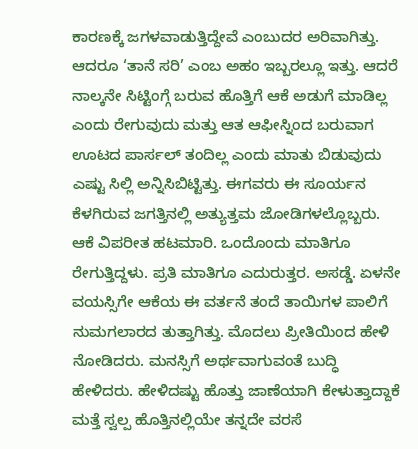ಕಾರಣಕ್ಕೆ ಜಗಳವಾಡುತ್ತಿದ್ದೇವೆ ಎಂಬುದರ ಅರಿವಾಗಿತ್ತು. ಆದರೂ ‘ತಾನೆ ಸರಿ’ ಎಂಬ ಅಹಂ ಇಬ್ಬರಲ್ಲೂ ಇತ್ತು. ಆದರೆ ನಾಲ್ಕನೇ ಸಿಟ್ಟಿಂಗ್ಗೆ ಬರುವ ಹೊತ್ತಿಗೆ ಆಕೆ ಅಡುಗೆ ಮಾಡಿಲ್ಲ ಎಂದು ರೇಗುವುದು ಮತ್ತು ಆತ ಆಫೀಸ್ನಿಂದ ಬರುವಾಗ ಊಟದ ಪಾರ್ಸಲ್ ತಂದಿಲ್ಲ ಎಂದು ಮಾತು ಬಿಡುವುದು ಎಷ್ಟು ಸಿಲ್ಲಿ ಅನ್ನಿಸಿಬಿಟ್ಟಿತ್ತು. ಈಗವರು ಈ ಸೂರ್ಯನ ಕೆಳಗಿರುವ ಜಗತ್ತಿನಲ್ಲಿ ಅತ್ಯುತ್ತಮ ಜೋಡಿಗಳಲ್ಲೊಬ್ಬರು.
ಆಕೆ ವಿಪರೀತ ಹಟಮಾರಿ. ಒಂದೊಂದು ಮಾತಿಗೂ ರೇಗುತ್ತಿದ್ದಳು. ಪ್ರತಿ ಮಾತಿಗೂ ಎದುರುತ್ತರ. ಅಸಡ್ಡೆ. ಏಳನೇ ವಯಸ್ಸಿಗೇ ಆಕೆಯ ಈ ವರ್ತನೆ ತಂದೆ ತಾಯಿಗಳ ಪಾಲಿಗೆ ನುಮಗಲಾರದ ತುತ್ತಾಗಿತ್ತು. ಮೊದಲು ಪ್ರೀತಿಯಿಂದ ಹೇಳಿ ನೋಡಿದರು. ಮನಸ್ಸಿಗೆ ಅರ್ಥವಾಗುವಂತೆ ಬುದ್ಧಿ ಹೇಳಿದರು. ಹೇಳಿದಷ್ಟು ಹೊತ್ತು ಜಾಣೆಯಾಗಿ ಕೇಳುತ್ತಾದ್ದಾಕೆ ಮತ್ತೆ ಸ್ವಲ್ಪ ಹೊತ್ತಿನಲ್ಲಿಯೇ ತನ್ನದೇ ವರಸೆ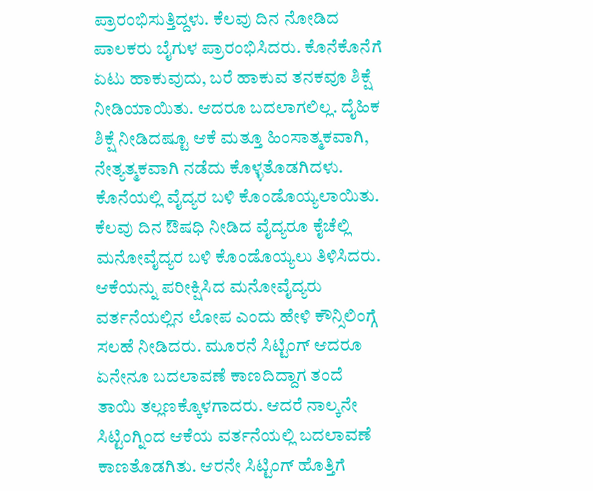ಪ್ರಾರಂಭಿಸುತ್ತಿದ್ದಳು. ಕೆಲವು ದಿನ ನೋಡಿದ ಪಾಲಕರು ಬೈಗುಳ ಪ್ರಾರಂಭಿಸಿದರು. ಕೊನೆಕೊನೆಗೆ ಏಟು ಹಾಕುವುದು, ಬರೆ ಹಾಕುವ ತನಕವೂ ಶಿಕ್ಷೆ ನೀಡಿಯಾಯಿತು. ಆದರೂ ಬದಲಾಗಲಿಲ್ಲ. ದೈಹಿಕ ಶಿಕ್ಷೆ ನೀಡಿದಷ್ಟೂ ಆಕೆ ಮತ್ತೂ ಹಿಂಸಾತ್ಮಕವಾಗಿ, ನೇತ್ಯತ್ಮಕವಾಗಿ ನಡೆದು ಕೊಳ್ಳತೊಡಗಿದಳು. ಕೊನೆಯಲ್ಲಿ ವೈದ್ಯರ ಬಳಿ ಕೊಂಡೊಯ್ಯಲಾಯಿತು. ಕೆಲವು ದಿನ ಔಷಧಿ ನೀಡಿದ ವೈದ್ಯರೂ ಕೈಚೆಲ್ಲಿ ಮನೋವೈದ್ಯರ ಬಳಿ ಕೊಂಡೊಯ್ಯಲು ತಿಳಿಸಿದರು. ಆಕೆಯನ್ನು ಪರೀಕ್ಷಿಸಿದ ಮನೋವೈದ್ಯರು ವರ್ತನೆಯಲ್ಲಿನ ಲೋಪ ಎಂದು ಹೇಳಿ ಕೌನ್ಸಿಲಿಂಗ್ಗೆ ಸಲಹೆ ನೀಡಿದರು. ಮೂರನೆ ಸಿಟ್ಟಿಂಗ್ ಆದರೂ ಏನೇನೂ ಬದಲಾವಣೆ ಕಾಣದಿದ್ದಾಗ ತಂದೆ ತಾಯಿ ತಲ್ಲಣಕ್ಕೊಳಗಾದರು. ಆದರೆ ನಾಲ್ಕನೇ ಸಿಟ್ಟಿಂಗ್ನಿಂದ ಆಕೆಯ ವರ್ತನೆಯಲ್ಲಿ ಬದಲಾವಣೆ ಕಾಣತೊಡಗಿತು. ಆರನೇ ಸಿಟ್ಟಿಂಗ್ ಹೊತ್ತಿಗೆ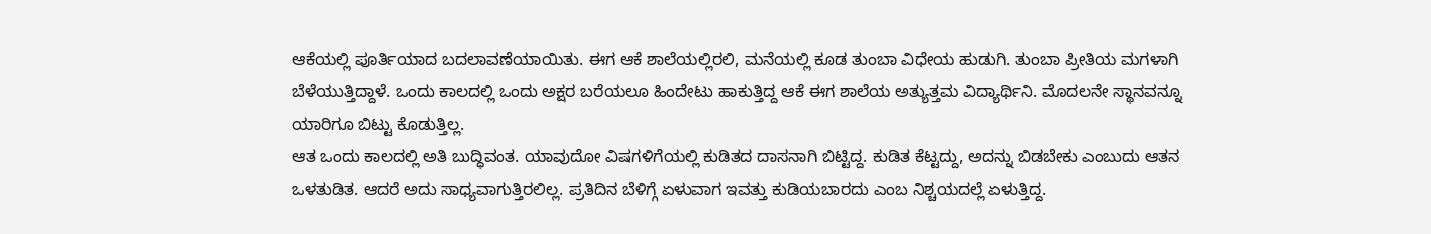ಆಕೆಯಲ್ಲಿ ಪೂರ್ತಿಯಾದ ಬದಲಾವಣೆಯಾಯಿತು. ಈಗ ಆಕೆ ಶಾಲೆಯಲ್ಲಿರಲಿ, ಮನೆಯಲ್ಲಿ ಕೂಡ ತುಂಬಾ ವಿಧೇಯ ಹುಡುಗಿ. ತುಂಬಾ ಪ್ರೀತಿಯ ಮಗಳಾಗಿ ಬೆಳೆಯುತ್ತಿದ್ದಾಳೆ. ಒಂದು ಕಾಲದಲ್ಲಿ ಒಂದು ಅಕ್ಷರ ಬರೆಯಲೂ ಹಿಂದೇಟು ಹಾಕುತ್ತಿದ್ದ ಆಕೆ ಈಗ ಶಾಲೆಯ ಅತ್ಯುತ್ತಮ ವಿದ್ಯಾರ್ಥಿನಿ. ಮೊದಲನೇ ಸ್ಥಾನವನ್ನೂ ಯಾರಿಗೂ ಬಿಟ್ಟು ಕೊಡುತ್ತಿಲ್ಲ.
ಆತ ಒಂದು ಕಾಲದಲ್ಲಿ ಅತಿ ಬುದ್ಧಿವಂತ. ಯಾವುದೋ ವಿಷಗಳಿಗೆಯಲ್ಲಿ ಕುಡಿತದ ದಾಸನಾಗಿ ಬಿಟ್ಟಿದ್ದ. ಕುಡಿತ ಕೆಟ್ಟದ್ದು, ಅದನ್ನು ಬಿಡಬೇಕು ಎಂಬುದು ಆತನ ಒಳತುಡಿತ. ಆದರೆ ಅದು ಸಾಧ್ಯವಾಗುತ್ತಿರಲಿಲ್ಲ. ಪ್ರತಿದಿನ ಬೆಳಿಗ್ಗೆ ಏಳುವಾಗ ಇವತ್ತು ಕುಡಿಯಬಾರದು ಎಂಬ ನಿಶ್ಚಯದಲ್ಲೆ ಏಳುತ್ತಿದ್ದ.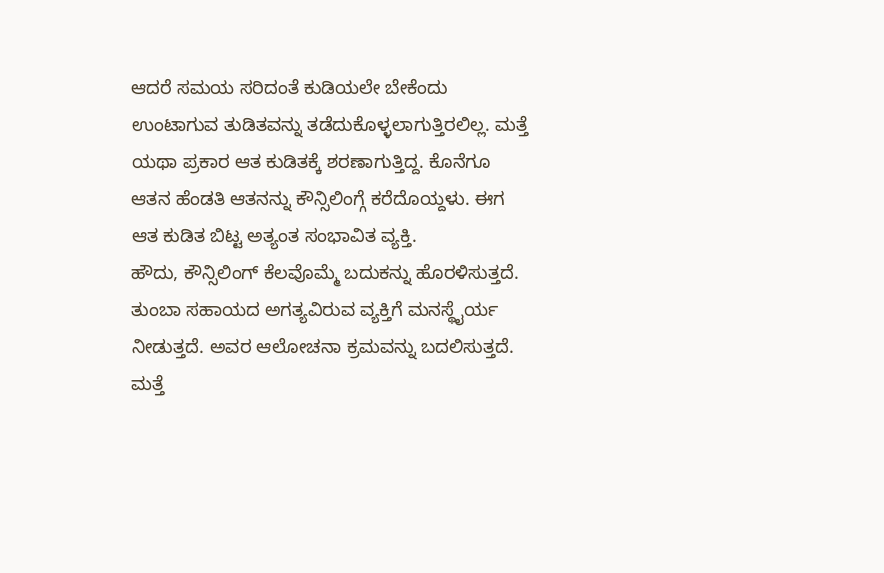ಆದರೆ ಸಮಯ ಸರಿದಂತೆ ಕುಡಿಯಲೇ ಬೇಕೆಂದು ಉಂಟಾಗುವ ತುಡಿತವನ್ನು ತಡೆದುಕೊಳ್ಳಲಾಗುತ್ತಿರಲಿಲ್ಲ. ಮತ್ತೆ ಯಥಾ ಪ್ರಕಾರ ಆತ ಕುಡಿತಕ್ಕೆ ಶರಣಾಗುತ್ತಿದ್ದ. ಕೊನೆಗೂ ಆತನ ಹೆಂಡತಿ ಆತನನ್ನು ಕೌನ್ಸಿಲಿಂಗ್ಗೆ ಕರೆದೊಯ್ದಳು. ಈಗ ಆತ ಕುಡಿತ ಬಿಟ್ಟ ಅತ್ಯಂತ ಸಂಭಾವಿತ ವ್ಯಕ್ತಿ.
ಹೌದು, ಕೌನ್ಸಿಲಿಂಗ್ ಕೆಲವೊಮ್ಮೆ ಬದುಕನ್ನು ಹೊರಳಿಸುತ್ತದೆ. ತುಂಬಾ ಸಹಾಯದ ಅಗತ್ಯವಿರುವ ವ್ಯಕ್ತಿಗೆ ಮನಸ್ಥೈರ್ಯ ನೀಡುತ್ತದೆ. ಅವರ ಆಲೋಚನಾ ಕ್ರಮವನ್ನು ಬದಲಿಸುತ್ತದೆ. ಮತ್ತೆ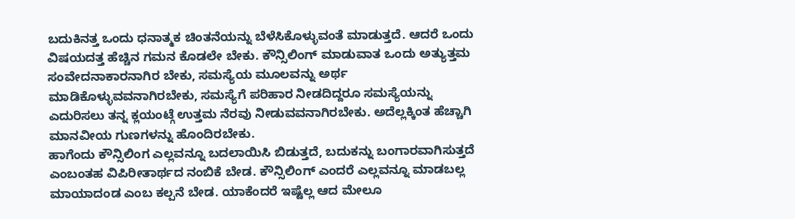ಬದುಕಿನತ್ತ ಒಂದು ಧನಾತ್ಮಕ ಚಿಂತನೆಯನ್ನು ಬೆಳೆಸಿಕೊಳ್ಳುವಂತೆ ಮಾಡುತ್ತದೆ. ಆದರೆ ಒಂದು ವಿಷಯದತ್ತ ಹೆಚ್ಚಿನ ಗಮನ ಕೊಡಲೇ ಬೇಕು. ಕೌನ್ಸಿಲಿಂಗ್ ಮಾಡುವಾತ ಒಂದು ಅತ್ಯುತ್ತಮ ಸಂವೇದನಾಕಾರನಾಗಿರ ಬೇಕು, ಸಮಸ್ಯೆಯ ಮೂಲವನ್ನು ಅರ್ಥ ಮಾಡಿಕೊಳ್ಳುವವನಾಗಿರಬೇಕು, ಸಮಸ್ಯೆಗೆ ಪರಿಹಾರ ನೀಡದಿದ್ದರೂ ಸಮಸ್ಯೆಯನ್ನು ಎದುರಿಸಲು ತನ್ನ ಕ್ಲಯಂಟ್ಗೆ ಉತ್ತಮ ನೆರವು ನೀಡುವವನಾಗಿರಬೇಕು. ಅದೆಲ್ಲಕ್ಕಿಂತ ಹೆಚ್ಚಾಗಿ ಮಾನವೀಯ ಗುಣಗಳನ್ನು ಹೊಂದಿರಬೇಕು.
ಹಾಗೆಂದು ಕೌನ್ಸಿಲಿಂಗ ಎಲ್ಲವನ್ನೂ ಬದಲಾಯಿಸಿ ಬಿಡುತ್ತದೆ, ಬದುಕನ್ನು ಬಂಗಾರವಾಗಿಸುತ್ತದೆ ಎಂಬಂತಹ ವಿಪಿರೀತಾರ್ಥದ ನಂಬಿಕೆ ಬೇಡ. ಕೌನ್ಸಿಲಿಂಗ್ ಎಂದರೆ ಎಲ್ಲವನ್ನೂ ಮಾಡಬಲ್ಲ ಮಾಯಾದಂಡ ಎಂಬ ಕಲ್ಪನೆ ಬೇಡ. ಯಾಕೆಂದರೆ ಇಷ್ಟೆಲ್ಲ ಆದ ಮೇಲೂ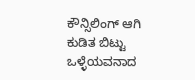ಕೌನ್ಸಿಲಿಂಗ್ ಆಗಿ ಕುಡಿತ ಬಿಟ್ಟು ಒಳ್ಳೆಯವನಾದ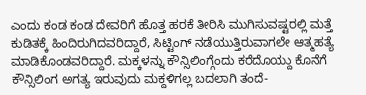ಎಂದು ಕಂಡ ಕಂಡ ದೇವರಿಗೆ ಹೊತ್ತ ಹರಕೆ ತೀರಿಸಿ ಮುಗಿಸುವಷ್ಟರಲ್ಲಿ ಮತ್ತೆ ಕುಡಿತಕ್ಕೆ ಹಿಂದಿರುಗಿದವರಿದ್ದಾರೆ, ಸಿಟ್ಟಿಂಗ್ ನಡೆಯುತ್ತಿರುವಾಗಲೇ ಆತ್ಮಹತ್ಯೆ ಮಾಡಿಕೊಂಡವರಿದ್ದಾರೆ. ಮಕ್ಕಳನ್ನು ಕೌನ್ಸಿಲಿಂಗ್ಗೆಂದು ಕರೆದೊಯ್ದು ಕೊನೆಗೆ ಕೌನ್ಸಿಲಿಂಗ ಅಗತ್ಯ ಇರುವುದು ಮಕ್ದಳಿಗಲ್ಲ ಬದಲಾಗಿ ತಂದೆ-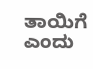ತಾಯಿಗೆ ಎಂದು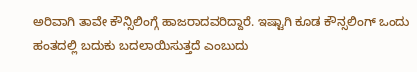ಅರಿವಾಗಿ ತಾವೇ ಕೌನ್ಸಿಲಿಂಗ್ಗೆ ಹಾಜರಾದವರಿದ್ದಾರೆ. ಇಷ್ಟಾಗಿ ಕೂಡ ಕೌನ್ಸಲಿಂಗ್ ಒಂದು ಹಂತದಲ್ಲಿ ಬದುಕು ಬದಲಾಯಿಸುತ್ತದೆ ಎಂಬುದು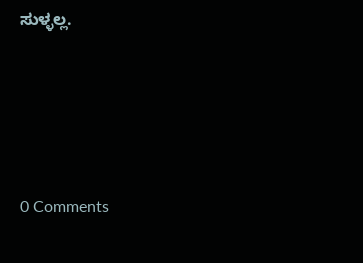ಸುಳ್ಳಲ್ಲ.






0 Comments